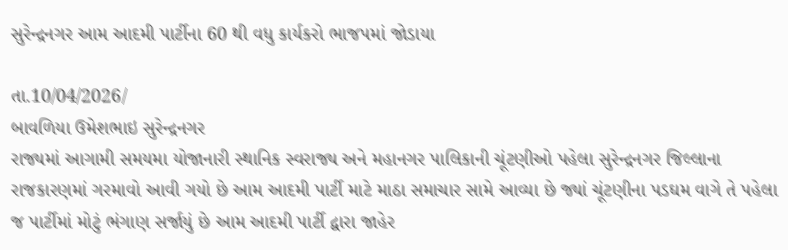સુરેન્દ્રનગર આમ આદમી પાર્ટીના 60 થી વધુ કાર્યકરો ભાજપમાં જોડાયા

તા.10/04/2026/
બાવળિયા ઉમેશભાઇ સુરેન્દ્રનગર
રાજ્યમાં આગામી સમયમા યોજાનારી સ્થાનિક સ્વરાજ્ય અને મહાનગર પાલિકાની ચૂંટણીઓ પહેલા સુરેન્દ્રનગર જિલ્લાના રાજકારણમાં ગરમાવો આવી ગયો છે આમ આદમી પાર્ટી માટે માઠા સમાચાર સામે આવ્યા છે જ્યાં ચૂંટણીના પડઘમ વાગે તે પહેલા જ પાર્ટીમાં મોટું ભંગાણ સર્જાયું છે આમ આદમી પાર્ટી દ્વારા જાહેર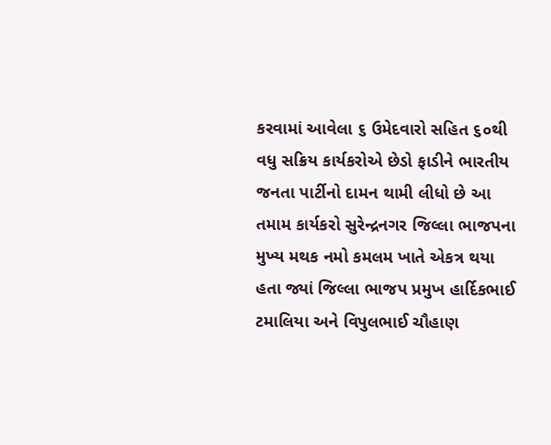કરવામાં આવેલા ૬ ઉમેદવારો સહિત ૬૦થી વધુ સક્રિય કાર્યકરોએ છેડો ફાડીને ભારતીય જનતા પાર્ટીનો દામન થામી લીધો છે આ તમામ કાર્યકરો સુરેન્દ્રનગર જિલ્લા ભાજપના મુખ્ય મથક નમો કમલમ ખાતે એકત્ર થયા હતા જ્યાં જિલ્લા ભાજપ પ્રમુખ હાર્દિકભાઈ ટમાલિયા અને વિપુલભાઈ ચૌહાણ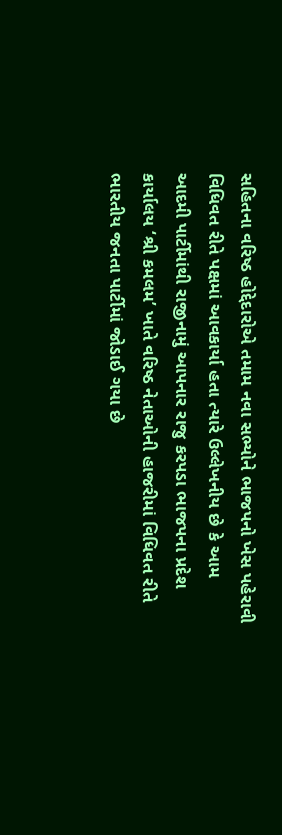સહિતના વરિષ્ઠ હોદ્દેદારોએ તમામ નવા સભ્યોને ભાજપનો ખેસ પહેરાવી વિધિવત રીતે પક્ષમાં આવકાર્યા હતા ત્યારે ઉલ્લેખનીય છે કે આમ આદમી પાર્ટીમાંથી રાજીનામું આપનાર રાજુ કરપડા ભાજપના પ્રદેશ કાર્યાલય ‘શ્રી કમલમ’ ખાતે વરિષ્ઠ નેતાઓની હાજરીમાં વિધિવત રીતે ભારતીય જનતા પાર્ટીમાં જોડાઈ ગયા છે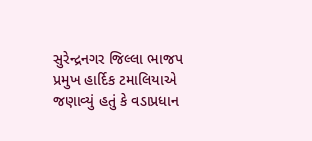સુરેન્દ્રનગર જિલ્લા ભાજપ પ્રમુખ હાર્દિક ટમાલિયાએ જણાવ્યું હતું કે વડાપ્રધાન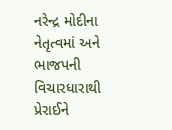નરેન્દ્ર મોદીના નેતૃત્વમાં અને ભાજપની વિચારધારાથી પ્રેરાઈને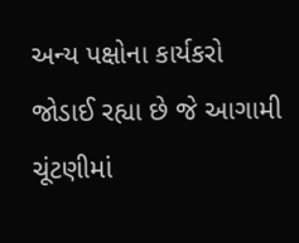અન્ય પક્ષોના કાર્યકરો જોડાઈ રહ્યા છે જે આગામી ચૂંટણીમાં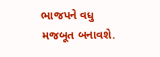ભાજપને વધુ મજબૂત બનાવશે.